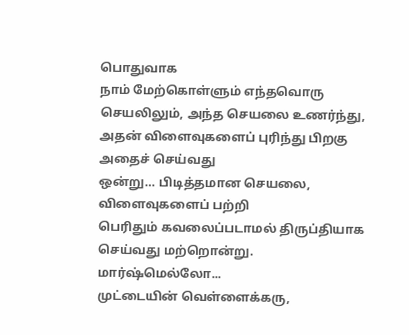பொதுவாக
நாம் மேற்கொள்ளும் எந்தவொரு செயலிலும், அந்த செயலை உணர்ந்து,
அதன் விளைவுகளைப் புரிந்து பிறகு அதைச் செய்வது
ஒன்று… பிடித்தமான செயலை, விளைவுகளைப் பற்றி
பெரிதும் கவலைப்படாமல் திருப்தியாக செய்வது மற்றொன்று.
மார்ஷ்மெல்லோ...
முட்டையின் வெள்ளைக்கரு,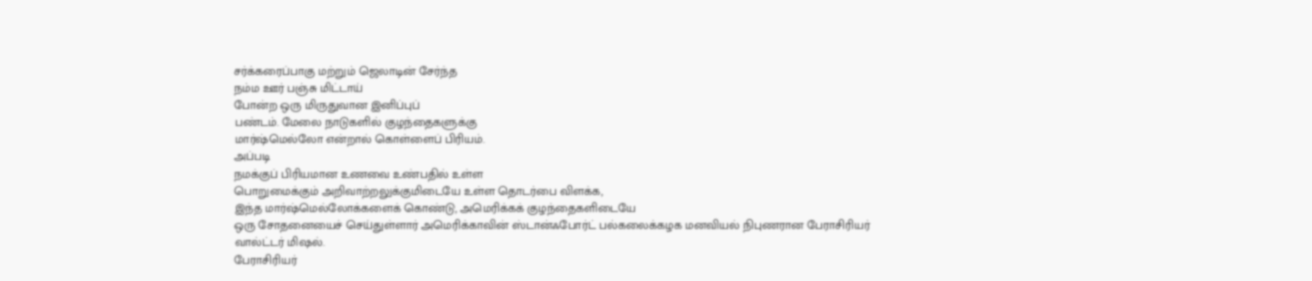சர்க்கரைப்பாகு மற்றும் ஜெலாடின் சேர்ந்த
நம்ம ஊர் பஞ்சு மிட்டாய்
போன்ற ஒரு மிருதுவான இனிப்புப்
பண்டம். மேலை நாடுகளில் குழந்தைகளுக்கு
மார்ஷ்மெல்லோ என்றால் கொள்ளைப் பிரியம்.
அப்படி
நமக்குப் பிரியமான உணவை உண்பதில் உள்ள
பொறுமைக்கும் அறிவாற்றலுக்குமிடையே உள்ள தொடர்பை விளக்க,
இந்த மார்ஷ்மெல்லோக்களைக் கொண்டு, அமெரிக்கக் குழந்தைகளிடையே
ஒரு சோதனையைச் செய்துள்ளார் அமெரிக்காவின் ஸ்டான்ஃபோர்ட் பல்கலைக்கழக மனவியல் நிபுணரான பேராசிரியர்
வால்ட்டர் மிஷல்.
பேராசிரியர்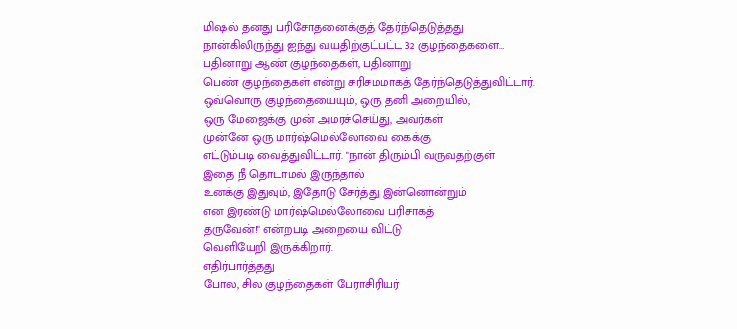மிஷல் தனது பரிசோதனைக்குத் தேர்ந்தெடுத்தது
நான்கிலிருந்து ஐந்து வயதிற்குட்பட்ட 32 குழந்தைகளை…
பதினாறு ஆண் குழந்தைகள், பதினாறு
பெண் குழந்தைகள் என்று சரிசமமாகத் தேர்ந்தெடுத்துவிட்டார்.
ஒவ்வொரு குழந்தையையும், ஒரு தனி அறையில்,
ஒரு மேஜைக்கு முன் அமரச்செய்து, அவர்கள்
முன்னே ஒரு மார்ஷ்மெல்லோவை கைக்கு
எட்டும்படி வைத்துவிட்டார். "நான் திரும்பி வருவதற்குள்
இதை நீ தொடாமல் இருந்தால்
உனக்கு இதுவும், இதோடு சேர்த்து இன்னொன்றும்
என இரண்டு மார்ஷ்மெல்லோவை பரிசாகத்
தருவேன்!" என்றபடி அறையை விட்டு
வெளியேறி இருக்கிறார்.
எதிர்பார்த்தது
போல, சில குழந்தைகள் பேராசிரியர்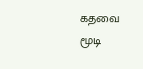கதவை மூடி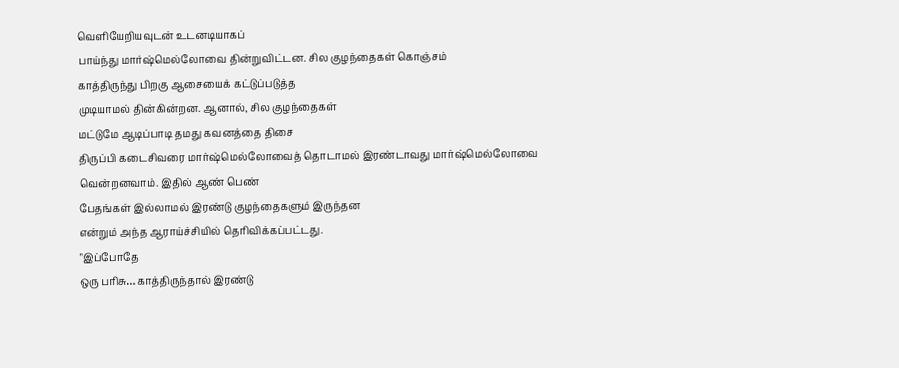வெளியேறியவுடன் உடனடியாகப்
பாய்ந்து மார்ஷ்மெல்லோவை தின்றுவிட்டன. சில குழந்தைகள் கொஞ்சம்
காத்திருந்து பிறகு ஆசையைக் கட்டுப்படுத்த
முடியாமல் தின்கின்றன. ஆனால், சில குழந்தைகள்
மட்டுமே ஆடிப்பாடி தமது கவனத்தை திசை
திருப்பி கடைசிவரை மார்ஷ்மெல்லோவைத் தொடாமல் இரண்டாவது மார்ஷ்மெல்லோவை
வென்றனவாம். இதில் ஆண் பெண்
பேதங்கள் இல்லாமல் இரண்டு குழந்தைகளும் இருந்தன
என்றும் அந்த ஆராய்ச்சியில் தெரிவிக்கப்பட்டது.
"இப்போதே
ஒரு பரிசு… காத்திருந்தால் இரண்டு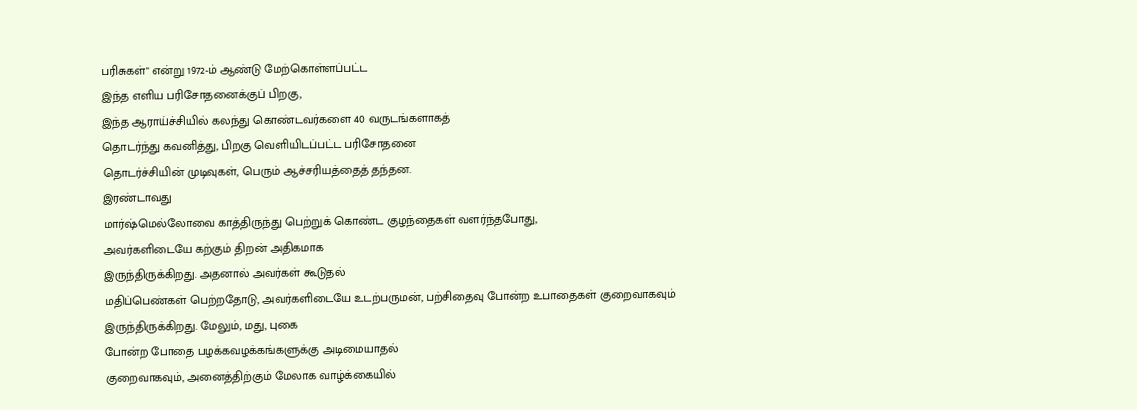பரிசுகள்" என்று 1972-ம் ஆண்டு மேற்கொள்ளப்பட்ட
இந்த எளிய பரிசோதனைக்குப் பிறகு,
இந்த ஆராய்ச்சியில் கலந்து கொண்டவர்களை 40 வருடங்களாகத்
தொடர்ந்து கவனித்து, பிறகு வெளியிடப்பட்ட பரிசோதனை
தொடர்ச்சியின் முடிவுகள், பெரும் ஆச்சரியத்தைத் தந்தன.
இரண்டாவது
மார்ஷ்மெல்லோவை காத்திருந்து பெற்றுக் கொண்ட குழந்தைகள் வளர்ந்தபோது,
அவர்களிடையே கற்கும் திறன் அதிகமாக
இருந்திருக்கிறது. அதனால் அவர்கள் கூடுதல்
மதிப்பெண்கள் பெற்றதோடு, அவர்களிடையே உடற்பருமன், பற்சிதைவு போன்ற உபாதைகள் குறைவாகவும்
இருந்திருக்கிறது. மேலும், மது, புகை
போன்ற போதை பழக்கவழக்கங்களுக்கு அடிமையாதல்
குறைவாகவும், அனைத்திற்கும் மேலாக வாழ்க்கையில்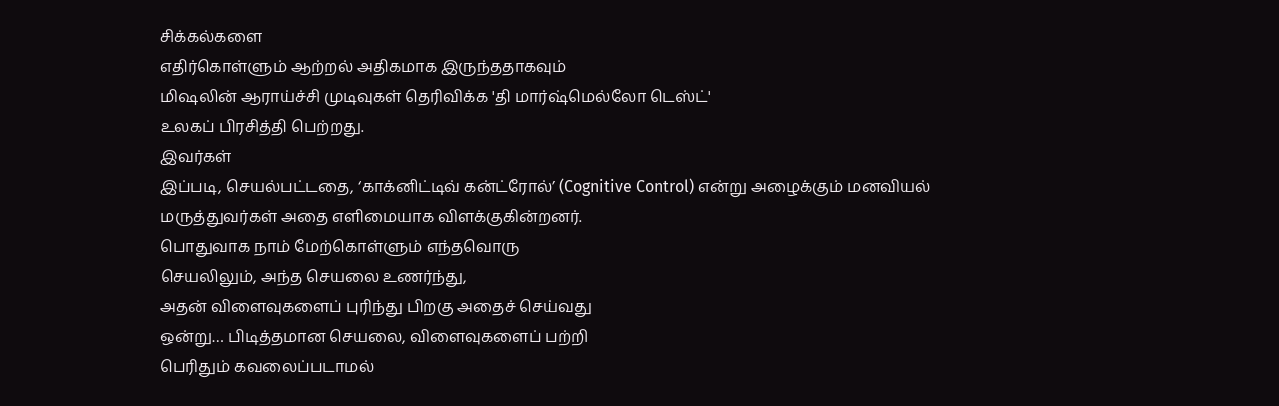சிக்கல்களை
எதிர்கொள்ளும் ஆற்றல் அதிகமாக இருந்ததாகவும்
மிஷலின் ஆராய்ச்சி முடிவுகள் தெரிவிக்க 'தி மார்ஷ்மெல்லோ டெஸ்ட்'
உலகப் பிரசித்தி பெற்றது.
இவர்கள்
இப்படி, செயல்பட்டதை, ‘காக்னிட்டிவ் கன்ட்ரோல்’ (Cognitive Control) என்று அழைக்கும் மனவியல்
மருத்துவர்கள் அதை எளிமையாக விளக்குகின்றனர்.
பொதுவாக நாம் மேற்கொள்ளும் எந்தவொரு
செயலிலும், அந்த செயலை உணர்ந்து,
அதன் விளைவுகளைப் புரிந்து பிறகு அதைச் செய்வது
ஒன்று… பிடித்தமான செயலை, விளைவுகளைப் பற்றி
பெரிதும் கவலைப்படாமல்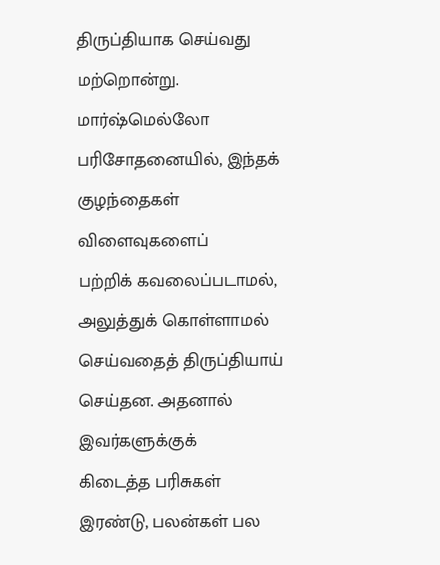திருப்தியாக செய்வது மற்றொன்று.
மார்ஷ்மெல்லோ
பரிசோதனையில், இந்தக் குழந்தைகள் விளைவுகளைப்
பற்றிக் கவலைப்படாமல், அலுத்துக் கொள்ளாமல் செய்வதைத் திருப்தியாய் செய்தன. அதனால் இவர்களுக்குக்
கிடைத்த பரிசுகள் இரண்டு, பலன்கள் பல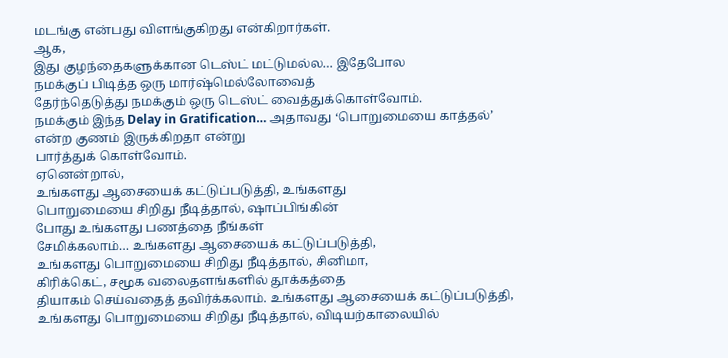மடங்கு என்பது விளங்குகிறது என்கிறார்கள்.
ஆக,
இது குழந்தைகளுக்கான டெஸ்ட் மட்டுமல்ல… இதேபோல
நமக்குப் பிடித்த ஒரு மார்ஷ்மெல்லோவைத்
தேர்ந்தெடுத்து நமக்கும் ஒரு டெஸ்ட் வைத்துக்கொள்வோம்.
நமக்கும் இந்த Delay in Gratification… அதாவது ‘பொறுமையை காத்தல்’
என்ற குணம் இருக்கிறதா என்று
பார்த்துக் கொள்வோம்.
ஏனென்றால்,
உங்களது ஆசையைக் கட்டுப்படுத்தி, உங்களது
பொறுமையை சிறிது நீடித்தால், ஷாப்பிங்கின்
போது உங்களது பணத்தை நீங்கள்
சேமிக்கலாம்… உங்களது ஆசையைக் கட்டுப்படுத்தி,
உங்களது பொறுமையை சிறிது நீடித்தால், சினிமா,
கிரிக்கெட், சமூக வலைதளங்களில் தூக்கத்தை
தியாகம் செய்வதைத் தவிர்க்கலாம். உங்களது ஆசையைக் கட்டுப்படுத்தி,
உங்களது பொறுமையை சிறிது நீடித்தால், விடியற்காலையில்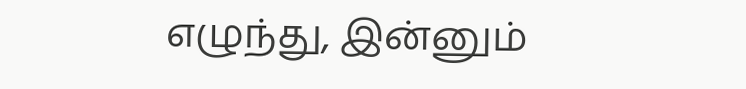எழுந்து, இன்னும்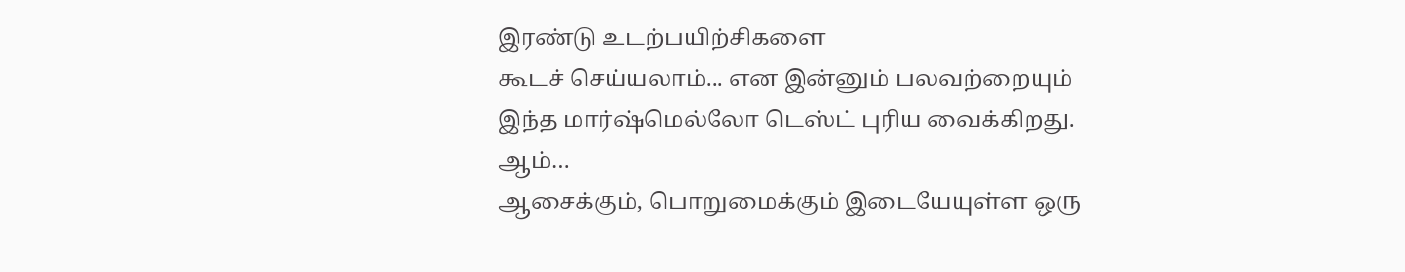இரண்டு உடற்பயிற்சிகளை
கூடச் செய்யலாம்... என இன்னும் பலவற்றையும்
இந்த மார்ஷ்மெல்லோ டெஸ்ட் புரிய வைக்கிறது.
ஆம்…
ஆசைக்கும், பொறுமைக்கும் இடையேயுள்ள ஒரு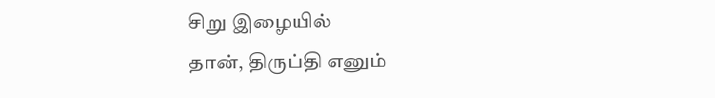சிறு இழையில்
தான், திருப்தி எனும்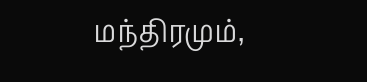மந்திரமும்,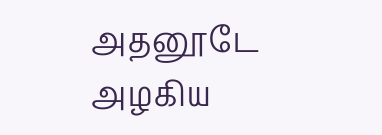அதனூடே
அழகிய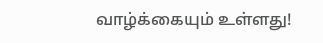வாழ்க்கையும் உள்ளது!